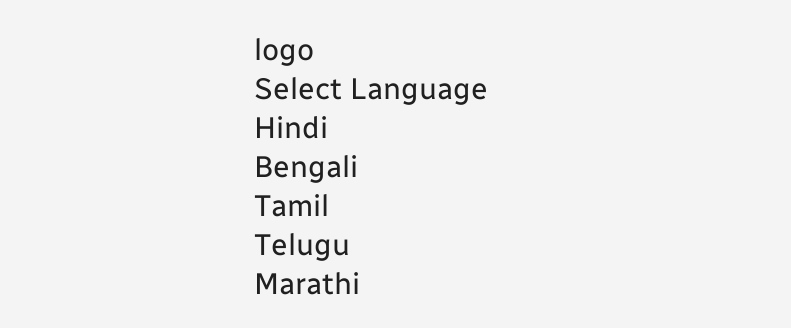logo
Select Language
Hindi
Bengali
Tamil
Telugu
Marathi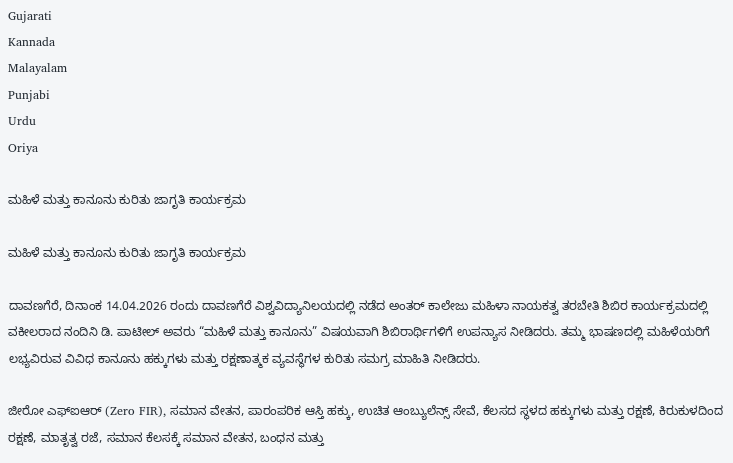Gujarati
Kannada
Malayalam
Punjabi
Urdu
Oriya

ಮಹಿಳೆ ಮತ್ತು ಕಾನೂನು ಕುರಿತು ಜಾಗೃತಿ ಕಾರ್ಯಕ್ರಮ

ಮಹಿಳೆ ಮತ್ತು ಕಾನೂನು ಕುರಿತು ಜಾಗೃತಿ ಕಾರ್ಯಕ್ರಮ

ದಾವಣಗೆರೆ, ದಿನಾಂಕ 14.04.2026 ರಂದು ದಾವಣಗೆರೆ ವಿಶ್ವವಿದ್ಯಾನಿಲಯದಲ್ಲಿ ನಡೆದ ಅಂತರ್ ಕಾಲೇಜು ಮಹಿಳಾ ನಾಯಕತ್ವ ತರಬೇತಿ ಶಿಬಿರ ಕಾರ್ಯಕ್ರಮದಲ್ಲಿ ವಕೀಲರಾದ ನಂದಿನಿ ಡಿ. ಪಾಟೀಲ್ ಅವರು “ಮಹಿಳೆ ಮತ್ತು ಕಾನೂನು” ವಿಷಯವಾಗಿ ಶಿಬಿರಾರ್ಥಿಗಳಿಗೆ ಉಪನ್ಯಾಸ ನೀಡಿದರು. ತಮ್ಮ ಭಾಷಣದಲ್ಲಿ ಮಹಿಳೆಯರಿಗೆ ಲಭ್ಯವಿರುವ ವಿವಿಧ ಕಾನೂನು ಹಕ್ಕುಗಳು ಮತ್ತು ರಕ್ಷಣಾತ್ಮಕ ವ್ಯವಸ್ಥೆಗಳ ಕುರಿತು ಸಮಗ್ರ ಮಾಹಿತಿ ನೀಡಿದರು.

ಜೀರೋ ಎಫ್‌ಐಆರ್ (Zero FIR), ಸಮಾನ ವೇತನ, ಪಾರಂಪರಿಕ ಆಸ್ತಿ ಹಕ್ಕು, ಉಚಿತ ಆಂಬ್ಯುಲೆನ್ಸ್ ಸೇವೆ, ಕೆಲಸದ ಸ್ಥಳದ ಹಕ್ಕುಗಳು ಮತ್ತು ರಕ್ಷಣೆ, ಕಿರುಕುಳದಿಂದ ರಕ್ಷಣೆ, ಮಾತೃತ್ವ ರಜೆ, ಸಮಾನ ಕೆಲಸಕ್ಕೆ ಸಮಾನ ವೇತನ, ಬಂಧನ ಮತ್ತು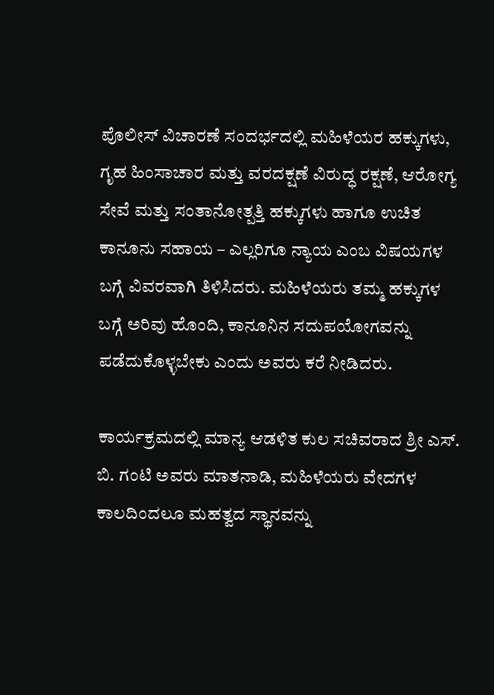ಪೊಲೀಸ್ ವಿಚಾರಣೆ ಸಂದರ್ಭದಲ್ಲಿ ಮಹಿಳೆಯರ ಹಕ್ಕುಗಳು, ಗೃಹ ಹಿಂಸಾಚಾರ ಮತ್ತು ವರದಕ್ಷಣೆ ವಿರುದ್ಧ ರಕ್ಷಣೆ, ಆರೋಗ್ಯ ಸೇವೆ ಮತ್ತು ಸಂತಾನೋತ್ಪತ್ತಿ ಹಕ್ಕುಗಳು ಹಾಗೂ ಉಚಿತ ಕಾನೂನು ಸಹಾಯ – ಎಲ್ಲರಿಗೂ ನ್ಯಾಯ ಎಂಬ ವಿಷಯಗಳ ಬಗ್ಗೆ ವಿವರವಾಗಿ ತಿಳಿಸಿದರು. ಮಹಿಳೆಯರು ತಮ್ಮ ಹಕ್ಕುಗಳ ಬಗ್ಗೆ ಅರಿವು ಹೊಂದಿ, ಕಾನೂನಿನ ಸದುಪಯೋಗವನ್ನು ಪಡೆದುಕೊಳ್ಳಬೇಕು ಎಂದು ಅವರು ಕರೆ ನೀಡಿದರು.

ಕಾರ್ಯಕ್ರಮದಲ್ಲಿ ಮಾನ್ಯ ಆಡಳಿತ ಕುಲ ಸಚಿವರಾದ ಶ್ರೀ ಎಸ್. ಬಿ. ಗಂಟಿ ಅವರು ಮಾತನಾಡಿ, ಮಹಿಳೆಯರು ವೇದಗಳ ಕಾಲದಿಂದಲೂ ಮಹತ್ವದ ಸ್ಥಾನವನ್ನು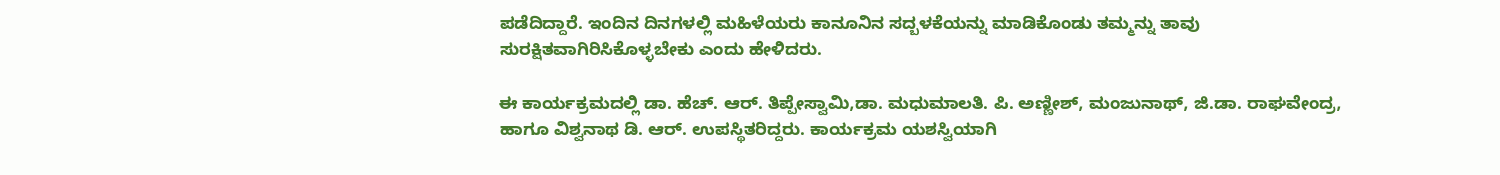ಪಡೆದಿದ್ದಾರೆ. ಇಂದಿನ ದಿನಗಳಲ್ಲಿ ಮಹಿಳೆಯರು ಕಾನೂನಿನ ಸದ್ಬಳಕೆಯನ್ನು ಮಾಡಿಕೊಂಡು ತಮ್ಮನ್ನು ತಾವು ಸುರಕ್ಷಿತವಾಗಿರಿಸಿಕೊಳ್ಳಬೇಕು ಎಂದು ಹೇಳಿದರು.

ಈ ಕಾರ್ಯಕ್ರಮದಲ್ಲಿ ಡಾ. ಹೆಚ್. ಆರ್. ತಿಪ್ಪೇಸ್ವಾಮಿ,ಡಾ. ಮಧುಮಾಲತಿ. ಪಿ. ಅಣ್ಣೀಶ್, ಮಂಜುನಾಥ್, ಜಿ.ಡಾ. ರಾಘವೇಂದ್ರ, ಹಾಗೂ ವಿಶ್ವನಾಥ ಡಿ. ಆರ್. ಉಪಸ್ಥಿತರಿದ್ದರು. ಕಾರ್ಯಕ್ರಮ ಯಶಸ್ವಿಯಾಗಿ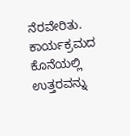ನೆರವೇರಿತು. ಕಾರ್ಯಕ್ರಮದ ಕೊನೆಯಲ್ಲಿ ಉತ್ತರವನ್ನು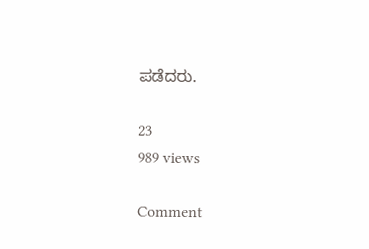ಪಡೆದರು.

23
989 views

Comment